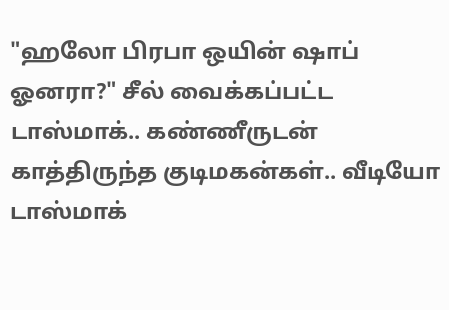"ஹலோ பிரபா ஒயின் ஷாப் ஓனரா?" சீல் வைக்கப்பட்ட டாஸ்மாக்.. கண்ணீருடன் காத்திருந்த குடிமகன்கள்.. வீடியோ
டாஸ்மாக்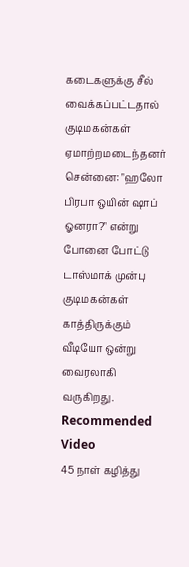கடைகளுக்கு சீல் வைக்கப்பட்டதால் குடிமகன்கள் ஏமாற்றமடைந்தனர்
சென்னை: "ஹலோ பிரபா ஒயின் ஷாப் ஓனரா?" என்று போனை போட்டு டாஸ்மாக் முன்பு குடிமகன்கள் காத்திருக்கும் வீடியோ ஒன்று வைரலாகி வருகிறது.
Recommended Video
45 நாள் கழித்து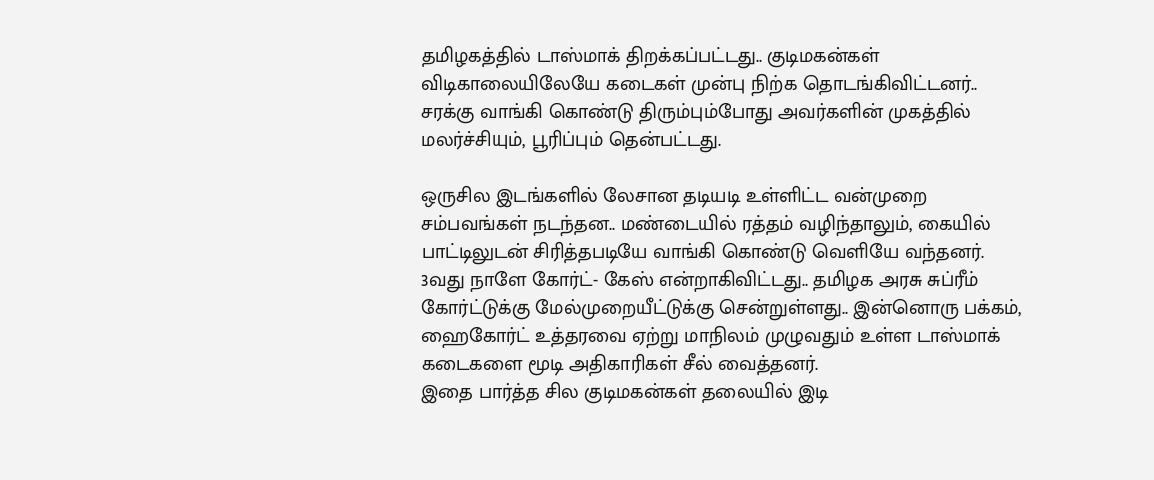தமிழகத்தில் டாஸ்மாக் திறக்கப்பட்டது.. குடிமகன்கள் விடிகாலையிலேயே கடைகள் முன்பு நிற்க தொடங்கிவிட்டனர்.. சரக்கு வாங்கி கொண்டு திரும்பும்போது அவர்களின் முகத்தில் மலர்ச்சியும், பூரிப்பும் தென்பட்டது.

ஒருசில இடங்களில் லேசான தடியடி உள்ளிட்ட வன்முறை சம்பவங்கள் நடந்தன.. மண்டையில் ரத்தம் வழிந்தாலும், கையில் பாட்டிலுடன் சிரித்தபடியே வாங்கி கொண்டு வெளியே வந்தனர்.
3வது நாளே கோர்ட்- கேஸ் என்றாகிவிட்டது.. தமிழக அரசு சுப்ரீம் கோர்ட்டுக்கு மேல்முறையீட்டுக்கு சென்றுள்ளது.. இன்னொரு பக்கம், ஹைகோர்ட் உத்தரவை ஏற்று மாநிலம் முழுவதும் உள்ள டாஸ்மாக் கடைகளை மூடி அதிகாரிகள் சீல் வைத்தனர்.
இதை பார்த்த சில குடிமகன்கள் தலையில் இடி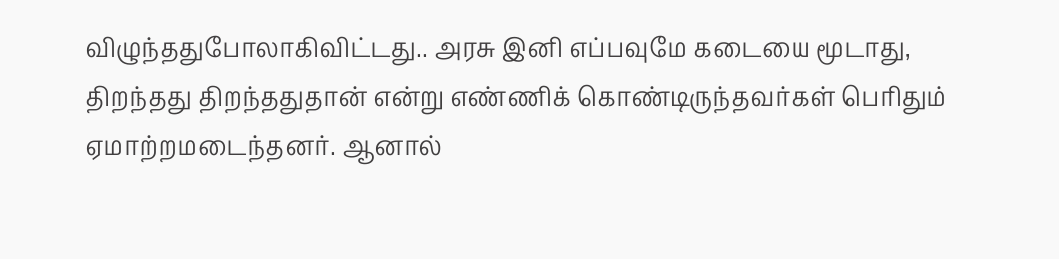விழுந்ததுபோலாகிவிட்டது.. அரசு இனி எப்பவுமே கடையை மூடாது, திறந்தது திறந்ததுதான் என்று எண்ணிக் கொண்டிருந்தவர்கள் பெரிதும் ஏமாற்றமடைந்தனர். ஆனால்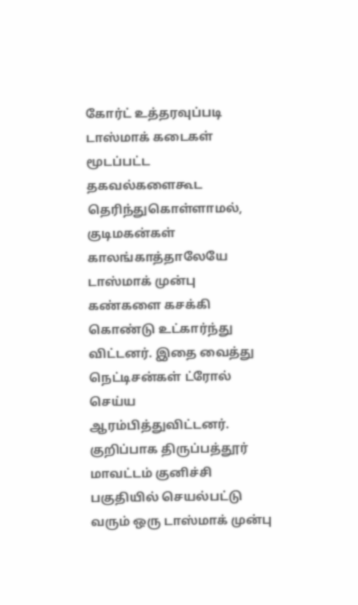கோர்ட் உத்தரவுப்படி டாஸ்மாக் கடைகள் மூடப்பட்ட தகவல்களைகூட தெரிந்துகொள்ளாமல், குடிமகன்கள் காலங்காத்தாலேயே டாஸ்மாக் முன்பு கண்களை கசக்கி கொண்டு உட்கார்ந்து விட்டனர். இதை வைத்து நெட்டிசன்கள் ட்ரோல் செய்ய ஆரம்பித்துவிட்டனர்.
குறிப்பாக திருப்பத்தூர் மாவட்டம் குனிச்சி பகுதியில் செயல்பட்டு வரும் ஒரு டாஸ்மாக் முன்பு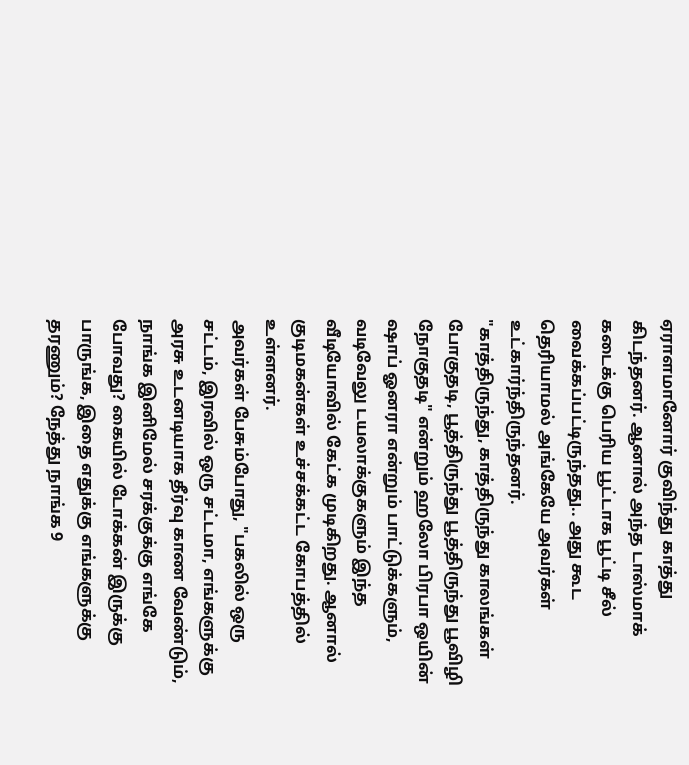ஏராளமானோர் குவிந்து காத்து கிடந்தனர். ஆனால் அந்த டாஸ்மாக் கடைக்கு பெரிய பூட்டாக பூட்டி சீல் வைக்கப்பட்டிருந்தது.. அது கூட தெரியாமல் அங்கேயே அவர்கள் உட்கார்ந்திருந்தனர்.
"காத்திருந்து, காத்திருந்து காலங்கள் போகுதடி, பூத்திருந்து பூத்திருந்து பூவிழி நோகுதடி" என்றும் ஹலோ பிரபா ஒயின் ஷாப் ஓனரா என்றும் பாட்டுக்களும், வடிவேலு டயலாக்குகளும் இந்த வீடியோவில் கேட்க முடிகிறது. ஆனால் குடிமகன்கள் உச்சக்கட்ட கோபத்தில் உள்ளனர்.
அவர்கள் பேசும்போது, "பகலில் ஒரு சட்டம், இரவில் ஒரு சட்டமா, எங்களுக்கு அரசு உடனடியாக தீர்வு காண வேண்டும், நாங்க இனிமேல் சரக்குக்கு எங்கே போவது? கையில் டோக்கன் இருக்கு பாருங்க, இதை எதுக்கு எங்களுக்கு தரணும்? நேத்து நாங்க 9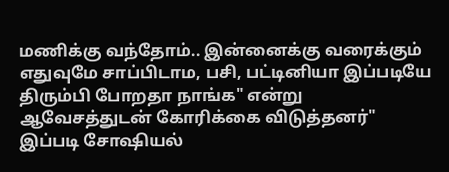மணிக்கு வந்தோம்.. இன்னைக்கு வரைக்கும் எதுவுமே சாப்பிடாம, பசி, பட்டினியா இப்படியே திரும்பி போறதா நாங்க" என்று ஆவேசத்துடன் கோரிக்கை விடுத்தனர்"
இப்படி சோஷியல்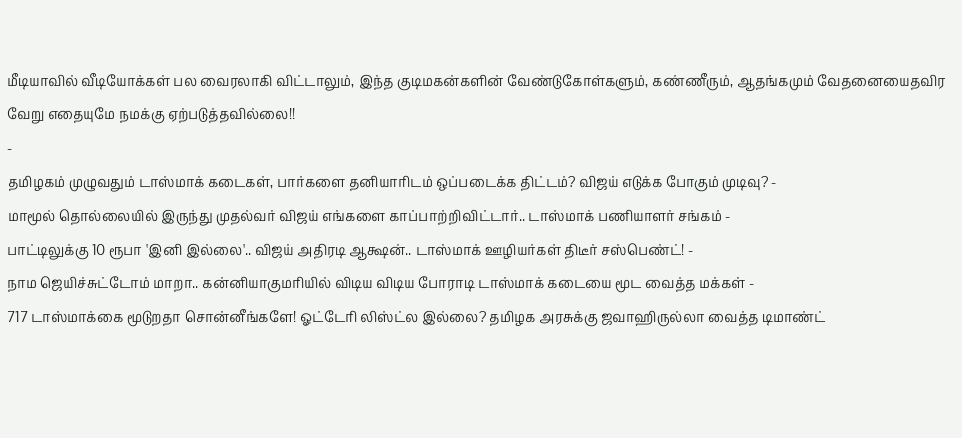மீடியாவில் வீடியோக்கள் பல வைரலாகி விட்டாலும், இந்த குடிமகன்களின் வேண்டுகோள்களும், கண்ணீரும், ஆதங்கமும் வேதனையைதவிர வேறு எதையுமே நமக்கு ஏற்படுத்தவில்லை!!
-
தமிழகம் முழுவதும் டாஸ்மாக் கடைகள், பார்களை தனியாரிடம் ஒப்படைக்க திட்டம்? விஜய் எடுக்க போகும் முடிவு? -
மாமூல் தொல்லையில் இருந்து முதல்வர் விஜய் எங்களை காப்பாற்றிவிட்டார்.. டாஸ்மாக் பணியாளர் சங்கம் -
பாட்டிலுக்கு 10 ரூபா 'இனி இல்லை'.. விஜய் அதிரடி ஆக்ஷன்.. டாஸ்மாக் ஊழியர்கள் திடீர் சஸ்பெண்ட்! -
நாம ஜெயிச்சுட்டோம் மாறா.. கன்னியாகுமரியில் விடிய விடிய போராடி டாஸ்மாக் கடையை மூட வைத்த மக்கள் -
717 டாஸ்மாக்கை மூடுறதா சொன்னீங்களே! ஓட்டேரி லிஸ்ட்ல இல்லை? தமிழக அரசுக்கு ஜவாஹிருல்லா வைத்த டிமாண்ட்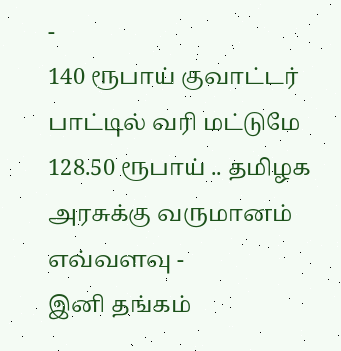-
140 ரூபாய் குவாட்டர் பாட்டில் வரி மட்டுமே 128.50 ரூபாய் .. தமிழக அரசுக்கு வருமானம் எவ்வளவு -
இனி தங்கம்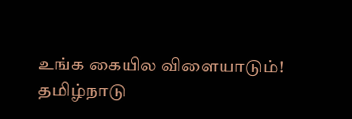உங்க கையில விளையாடும்! தமிழ்நாடு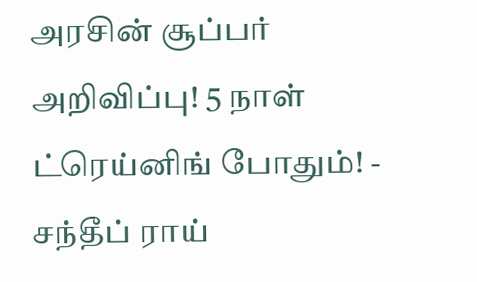அரசின் சூப்பர் அறிவிப்பு! 5 நாள் ட்ரெய்னிங் போதும்! -
சந்தீப் ராய்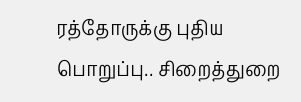ரத்தோருக்கு புதிய பொறுப்பு.. சிறைத்துறை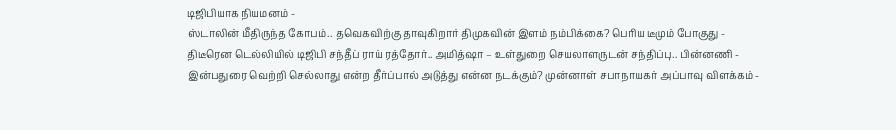டிஜிபியாக நியமனம் -
ஸ்டாலின் மீதிருந்த கோபம்.. தவெகவிற்கு தாவுகிறார் திமுகவின் இளம் நம்பிக்கை? பெரிய டீமும் போகுது -
திடீரென டெல்லியில் டிஜிபி சந்தீப் ராய் ரத்தோர்.. அமித்ஷா – உள்துறை செயலாளருடன் சந்திப்பு.. பின்னணி -
இன்பதுரை வெற்றி செல்லாது என்ற தீர்ப்பால் அடுத்து என்ன நடக்கும்? முன்னாள் சபாநாயகர் அப்பாவு விளக்கம் -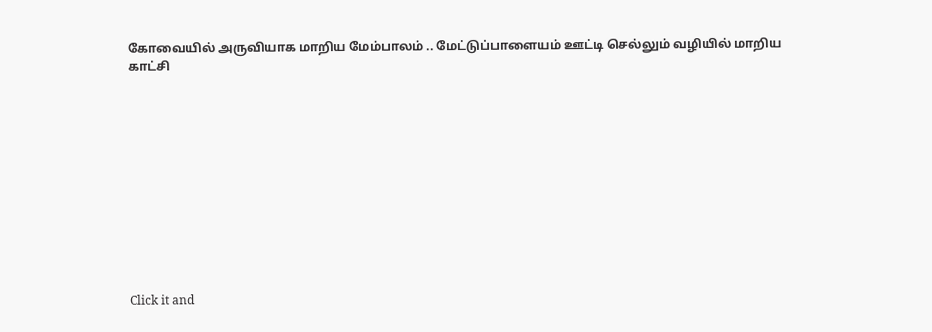கோவையில் அருவியாக மாறிய மேம்பாலம் .. மேட்டுப்பாளையம் ஊட்டி செல்லும் வழியில் மாறிய காட்சி












Click it and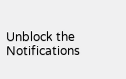Unblock the Notifications